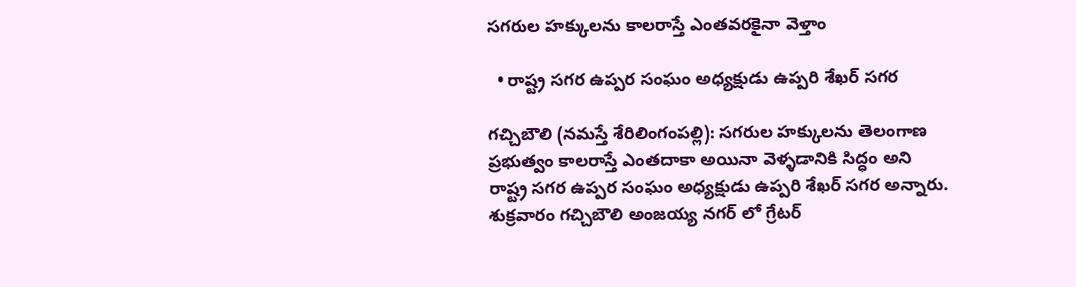స‌గ‌రుల‌ హ‌క్కుల‌ను కాల‌రాస్తే ఎంత‌వ‌ర‌కైనా వెళ్తాం

  • రాష్ట్ర సగర ఉప్పర సంఘం అధ్యక్షుడు ఉప్ప‌రి శేఖర్ స‌గ‌ర

గచ్చిబౌలి‌‌ (న‌మ‌స్తే శేరిలింగంప‌ల్లి): సగరుల‌ హక్కులను తెలంగాణ ప్రభుత్వం కాలరాస్తే ఎంతదాకా అయినా వెళ్ళడానికి సిద్ధం అని రాష్ట్ర సగర ఉప్పర సంఘం అధ్యక్షుడు ఉప్ప‌రి శేఖర్ స‌గ‌ర‌ అన్నారు. శుక్ర‌వారం గచ్చిబౌలి అంజయ్య నగర్ లో గ్రేటర్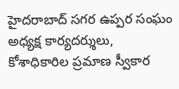హైదరాబాద్ సగర ఉప్పర సంఘం అధ్యక్ష కార్యదర్శులు, కోశాధికారిల ప్రమాణ స్వీకార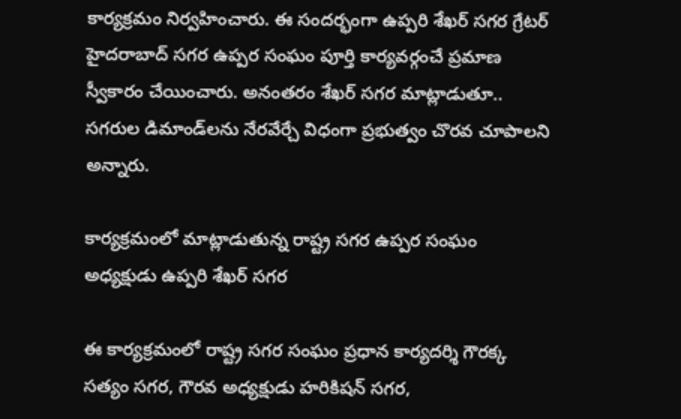కార్య‌క్ర‌మం నిర్వ‌హించారు. ఈ సంద‌ర్భంగా ఉప్ప‌రి శేఖర్ స‌గ‌ర‌ గ్రేటర్ హైదరాబాద్ సగర ఉప్పర సంఘం పూర్తి కార్యవర్గంచే ప్రమాణ స్వీకారం చేయించారు. అనంత‌రం శేఖర్ స‌గ‌ర‌ మాట్లాడుతూ.. సగరుల డిమాండ్‌లను నేరవేర్చే విధంగా ప్రభుత్వం చొర‌వ చూపాలని అన్నారు.

కార్య‌క్ర‌మంలో మాట్లాడుతున్న రాష్ట్ర సగర ఉప్పర సంఘం అధ్యక్షుడు ఉప్ప‌రి శేఖర్ స‌గ‌ర

ఈ కార్యక్రమంలో రాష్ట్ర సగర సంఘం ప్రధాన కార్యదర్శి గౌరక్క సత్యం స‌గ‌ర‌, గౌరవ అధ్యక్షుడు హరికిషన్ స‌గ‌ర‌,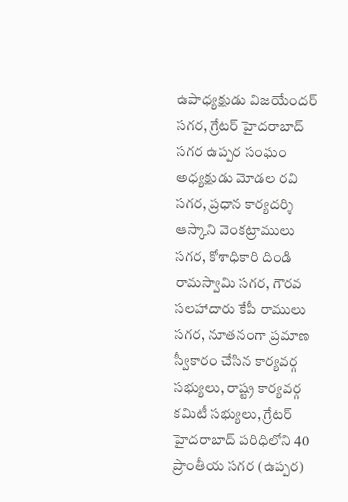ఉపాధ్యక్షుడు విజయేందర్ స‌గ‌ర‌, గ్రేటర్ హైదరాబాద్ సగర ఉప్పర సంఘం అధ్యక్షుడు మోడల రవి స‌గ‌ర‌, ప్రధాన కార్యదర్శి ఆస్కాని వెంకట్రాములు స‌గ‌ర‌, కోశాధికారి దిండి రామస్వామి స‌గ‌ర‌, గౌరవ సలహాదారు కేపీ రాములు స‌గ‌ర‌, నూత‌నంగా ప్రమాణ స్వీకారం చేసిన కార్యవర్గ సభ్యులు, రాష్ట్ర కార్యవర్గ కమిటీ సభ్యులు, గ్రేటర్ హైదరాబాద్ పరిధిలోని 40 ప్రాంతీయ సగర (ఉప్పర)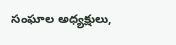సంఘాల అధ్యక్షులు,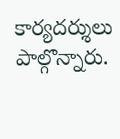కార్యదర్శులు పాల్గొన్నారు.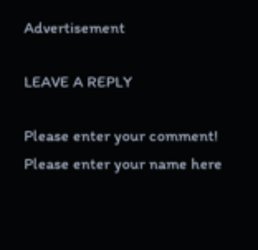Advertisement

LEAVE A REPLY

Please enter your comment!
Please enter your name here